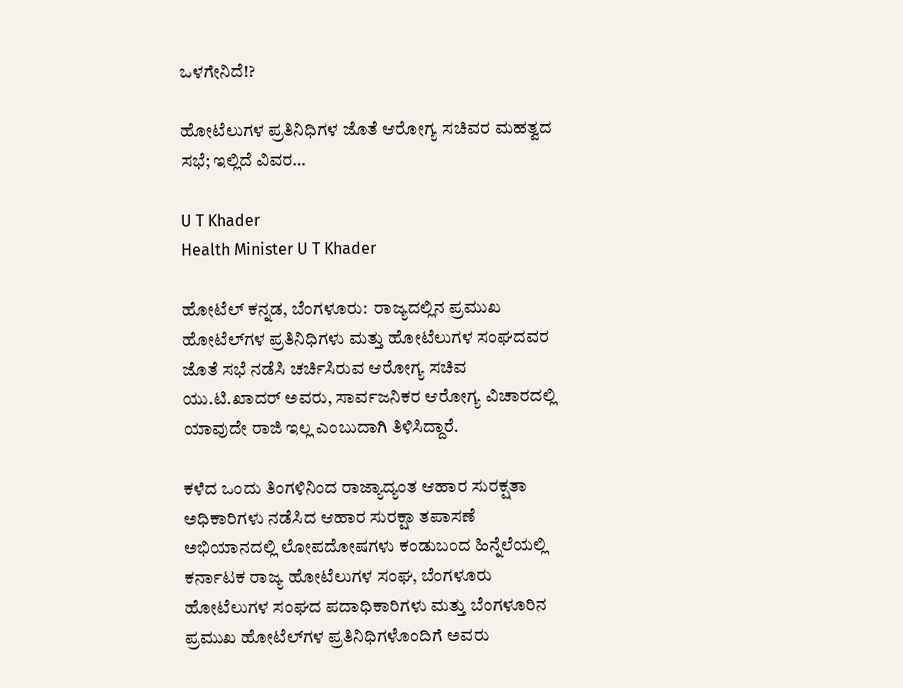ಒಳಗೇನಿದೆ!?

ಹೋಟೆಲುಗಳ ಪ್ರತಿನಿಧಿಗಳ ಜೊತೆ ಆರೋಗ್ಯ ಸಚಿವರ ಮಹತ್ವದ ಸಭೆ; ಇಲ್ಲಿದೆ ವಿವರ…

U T Khader
Health Minister U T Khader

ಹೋಟೆಲ್‌ ಕನ್ನಡ, ಬೆಂಗಳೂರು:  ರಾಜ್ಯದಲ್ಲಿನ ಪ್ರಮುಖ ಹೋಟೆಲ್‌ಗಳ ಪ್ರತಿನಿಧಿಗಳು ಮತ್ತು ಹೋಟೆಲುಗಳ ಸಂಘದವರ ಜೊತೆ ಸಭೆ ನಡೆಸಿ ಚರ್ಚಿಸಿರುವ ಆರೋಗ್ಯ ಸಚಿವ ಯು.ಟಿ.ಖಾದರ್‌ ಅವರು, ಸಾರ್ವಜನಿಕರ ಆರೋಗ್ಯ ವಿಚಾರದಲ್ಲಿ ಯಾವುದೇ ರಾಜಿ ಇಲ್ಲ ಎಂಬುದಾಗಿ ತಿಳಿಸಿದ್ದಾರೆ.

ಕಳೆದ ಒಂದು ತಿಂಗಳಿನಿಂದ ರಾಜ್ಯಾದ್ಯಂತ ಆಹಾರ ಸುರಕ್ಷತಾ ಅಧಿಕಾರಿಗಳು ನಡೆಸಿದ ಆಹಾರ ಸುರಕ್ಷಾ ತಪಾಸಣೆ ಅಭಿಯಾನದಲ್ಲಿ ಲೋಪದೋಷಗಳು ಕಂಡುಬಂದ ಹಿನ್ನೆಲೆಯಲ್ಲಿ ಕರ್ನಾಟಕ ರಾಜ್ಯ ಹೋಟೆಲುಗಳ ಸಂಘ, ಬೆಂಗಳೂರು ಹೋಟೆಲುಗಳ ಸಂಘದ ಪದಾಧಿಕಾರಿಗಳು ಮತ್ತು ಬೆಂಗಳೂರಿನ ಪ್ರಮುಖ ಹೋಟೆಲ್‌ಗಳ ಪ್ರತಿನಿಧಿಗಳೊಂದಿಗೆ ಅವರು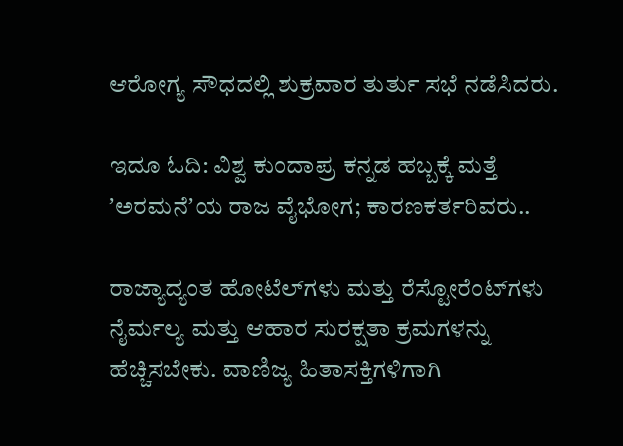ಆರೋಗ್ಯ ಸೌಧದಲ್ಲಿ ಶುಕ್ರವಾರ ತುರ್ತು ಸಭೆ ನಡೆಸಿದರು.

ಇದೂ ಓದಿ: ವಿಶ್ವ ಕುಂದಾಪ್ರ ಕನ್ನಡ ಹಬ್ಬಕ್ಕೆ ಮತ್ತೆ ʼಅರಮನೆʼಯ ರಾಜ ವೈಭೋಗ; ಕಾರಣಕರ್ತರಿವರು..

ರಾಜ್ಯಾದ್ಯಂತ ಹೋಟೆಲ್‌ಗಳು ಮತ್ತು ರೆಸ್ಟೋರೆಂಟ್‌ಗಳು ನೈರ್ಮಲ್ಯ ಮತ್ತು ಆಹಾರ ಸುರಕ್ಷತಾ ಕ್ರಮಗಳನ್ನು ಹೆಚ್ಚಿಸಬೇಕು. ವಾಣಿಜ್ಯ ಹಿತಾಸಕ್ತಿಗಳಿಗಾಗಿ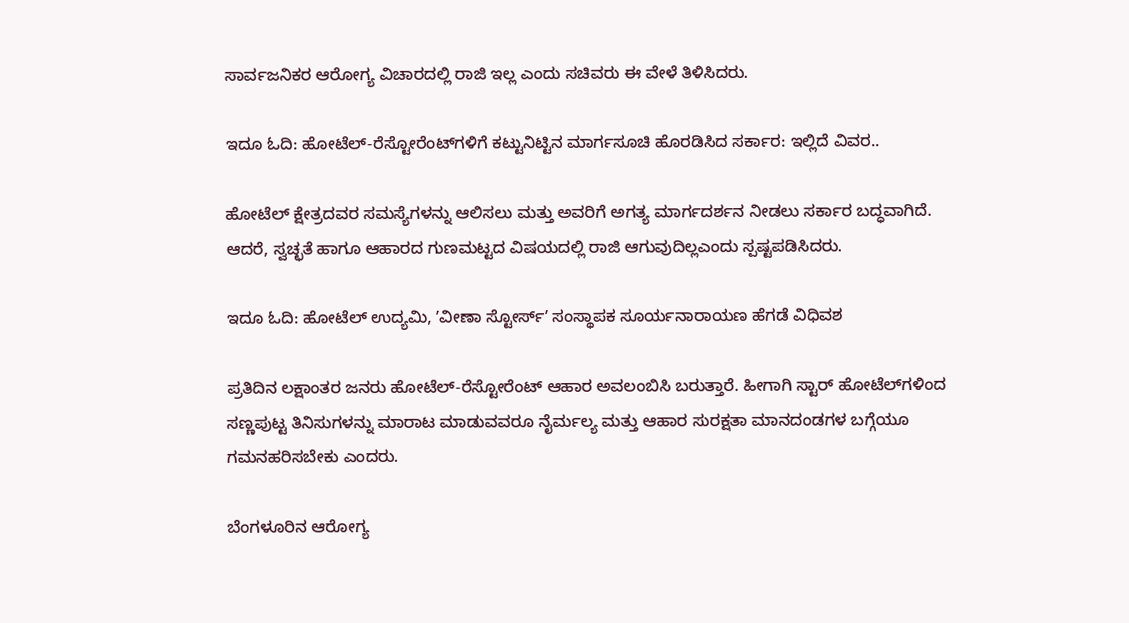ಸಾರ್ವಜನಿಕರ ಆರೋಗ್ಯ ವಿಚಾರದಲ್ಲಿ ರಾಜಿ ಇಲ್ಲ ಎಂದು ಸಚಿವರು ಈ ವೇಳೆ ತಿಳಿಸಿದರು.

ಇದೂ ಓದಿ: ಹೋಟೆಲ್‌-ರೆಸ್ಟೋರೆಂಟ್‌ಗಳಿಗೆ ಕಟ್ಟುನಿಟ್ಟಿನ ಮಾರ್ಗಸೂಚಿ ಹೊರಡಿಸಿದ ಸರ್ಕಾರ: ಇಲ್ಲಿದೆ ವಿವರ..

ಹೋಟೆಲ್‌ ಕ್ಷೇತ್ರದವರ ಸಮಸ್ಯೆಗಳನ್ನು ಆಲಿಸಲು ಮತ್ತು ಅವರಿಗೆ ಅಗತ್ಯ ಮಾರ್ಗದರ್ಶನ ನೀಡಲು ಸರ್ಕಾರ ಬದ್ಧವಾಗಿದೆ. ಆದರೆ, ಸ್ವಚ್ಛತೆ ಹಾಗೂ ಆಹಾರದ ಗುಣಮಟ್ಟದ ವಿಷಯದಲ್ಲಿ ರಾಜಿ ಆಗುವುದಿಲ್ಲಎಂದು ಸ್ಪಷ್ಟಪಡಿಸಿದರು.

ಇದೂ ಓದಿ: ಹೋಟೆಲ್‌ ಉದ್ಯಮಿ, ʼವೀಣಾ ಸ್ಟೋರ್ಸ್‌ʼ ಸಂಸ್ಥಾಪಕ ಸೂರ್ಯನಾರಾಯಣ ಹೆಗಡೆ ವಿಧಿವಶ

ಪ್ರತಿದಿನ ಲಕ್ಷಾಂತರ ಜನರು ಹೋಟೆಲ್‌-ರೆಸ್ಟೋರೆಂಟ್‌ ಆಹಾರ ಅವಲಂಬಿಸಿ ಬರುತ್ತಾರೆ. ಹೀಗಾಗಿ ಸ್ಟಾರ್‌ ಹೋಟೆಲ್‌ಗಳಿಂದ ಸಣ್ಣಪುಟ್ಟ ತಿನಿಸುಗಳನ್ನು ಮಾರಾಟ ಮಾಡುವವರೂ ನೈರ್ಮಲ್ಯ ಮತ್ತು ಆಹಾರ ಸುರಕ್ಷತಾ ಮಾನದಂಡಗಳ ಬಗ್ಗೆಯೂ ಗಮನಹರಿಸಬೇಕು ಎಂದರು.

ಬೆಂಗಳೂರಿನ ಆರೋಗ್ಯ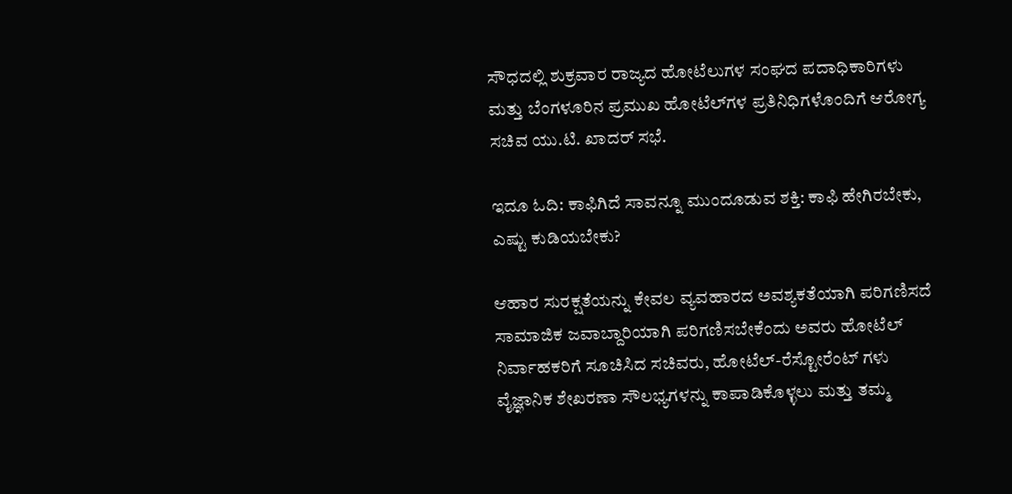ಸೌಧದಲ್ಲಿ ಶುಕ್ರವಾರ ರಾಜ್ಯದ ಹೋಟೆಲುಗಳ ಸಂಘದ ಪದಾಧಿಕಾರಿಗಳು ಮತ್ತು ಬೆಂಗಳೂರಿನ ಪ್ರಮುಖ ಹೋಟೆಲ್‌ಗಳ ಪ್ರತಿನಿಧಿಗಳೊಂದಿಗೆ ಆರೋಗ್ಯ ಸಚಿವ ಯು.ಟಿ. ಖಾದರ್‌ ಸಭೆ.

ಇದೂ ಓದಿ: ಕಾಫಿಗಿದೆ ಸಾವನ್ನೂ ಮುಂದೂಡುವ ಶಕ್ತಿ: ಕಾಫಿ ಹೇಗಿರಬೇಕು, ಎಷ್ಟು ಕುಡಿಯಬೇಕು?

ಆಹಾರ ಸುರಕ್ಷತೆಯನ್ನು ಕೇವಲ ವ್ಯವಹಾರದ ಅವಶ್ಯಕತೆಯಾಗಿ ಪರಿಗಣಿಸದೆ ಸಾಮಾಜಿಕ ಜವಾಬ್ದಾರಿಯಾಗಿ ಪರಿಗಣಿಸಬೇಕೆಂದು ಅವರು ಹೋಟೆಲ್‌ ನಿರ್ವಾಹಕರಿಗೆ ಸೂಚಿಸಿದ ಸಚಿವರು, ಹೋಟೆಲ್‌-ರೆಸ್ಟೋರೆಂಟ್‌ ಗಳು ವೈಜ್ಞಾನಿಕ ಶೇಖರಣಾ ಸೌಲಭ್ಯಗಳನ್ನು ಕಾಪಾಡಿಕೊಳ್ಳಲು ಮತ್ತು ತಮ್ಮ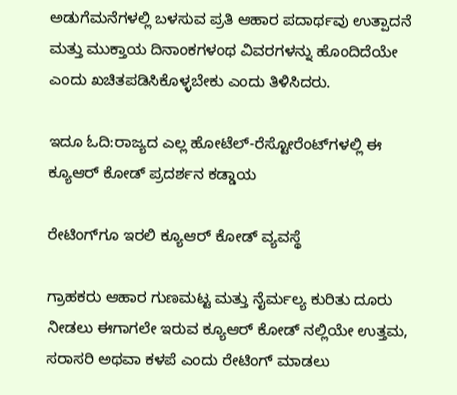ಅಡುಗೆಮನೆಗಳಲ್ಲಿ ಬಳಸುವ ಪ್ರತಿ ಆಹಾರ ಪದಾರ್ಥವು ಉತ್ಪಾದನೆ ಮತ್ತು ಮುಕ್ತಾಯ ದಿನಾಂಕಗಳಂಥ ವಿವರಗಳನ್ನು ಹೊಂದಿದೆಯೇ ಎಂದು ಖಚಿತಪಡಿಸಿಕೊಳ್ಳಬೇಕು ಎಂದು ತಿಳಿಸಿದರು.

ಇದೂ ಓದಿ:ರಾಜ್ಯದ ಎಲ್ಲ ಹೋಟೆಲ್‌-ರೆಸ್ಟೋರೆಂಟ್‌ಗಳಲ್ಲಿ ಈ ಕ್ಯೂಆರ್‌ ಕೋಡ್‌ ಪ್ರದರ್ಶನ ಕಡ್ಡಾಯ

ರೇಟಿಂಗ್‌ಗೂ ಇರಲಿ ಕ್ಯೂಆರ್‌ ಕೋಡ್ ವ್ಯವಸ್ಥೆ

ಗ್ರಾಹಕರು ಆಹಾರ ಗುಣಮಟ್ಟ ಮತ್ತು ನೈರ್ಮಲ್ಯ ಕುರಿತು ದೂರು ನೀಡಲು ಈಗಾಗಲೇ ಇರುವ ಕ್ಯೂಆರ್‌ ಕೋಡ್‌ ನಲ್ಲಿಯೇ ಉತ್ತಮ, ಸರಾಸರಿ ಅಥವಾ ಕಳಪೆ ಎಂದು ರೇಟಿಂಗ್‌ ಮಾಡಲು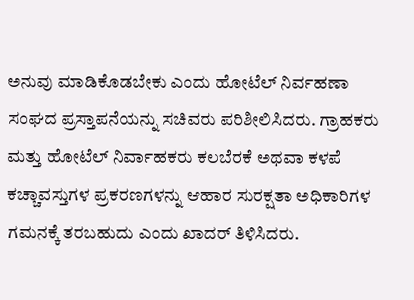ಅನುವು ಮಾಡಿಕೊಡಬೇಕು ಎಂದು ಹೋಟೆಲ್‌ ನಿರ್ವಹಣಾ ಸಂಘದ ಪ್ರಸ್ತಾಪನೆಯನ್ನು ಸಚಿವರು ಪರಿಶೀಲಿಸಿದರು. ಗ್ರಾಹಕರು ಮತ್ತು ಹೋಟೆಲ್‌ ನಿರ್ವಾಹಕರು ಕಲಬೆರಕೆ ಅಥವಾ ಕಳಪೆ ಕಚ್ಚಾವಸ್ತುಗಳ ಪ್ರಕರಣಗಳನ್ನು ಆಹಾರ ಸುರಕ್ಷತಾ ಅಧಿಕಾರಿಗಳ ಗಮನಕ್ಕೆ ತರಬಹುದು ಎಂದು ಖಾದರ್‌ ತಿಳಿಸಿದರು.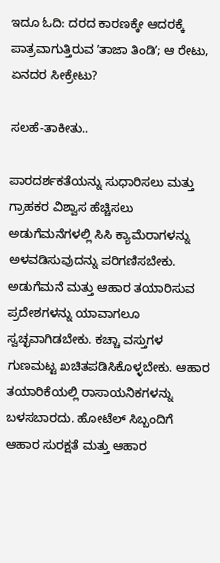ಇದೂ ಓದಿ: ದರದ ಕಾರಣಕ್ಕೇ ಆದರಕ್ಕೆ ಪಾತ್ರವಾಗುತ್ತಿರುವ ʼತಾಜಾ ತಿಂಡಿʼ; ಆ ರೇಟು, ಏನದರ ಸೀಕ್ರೇಟು?

ಸಲಹೆ-ತಾಕೀತು..

ಪಾರದರ್ಶಕತೆಯನ್ನು ಸುಧಾರಿಸಲು ಮತ್ತು ಗ್ರಾಹಕರ ವಿಶ್ವಾಸ ಹೆಚ್ಚಿಸಲು ಅಡುಗೆಮನೆಗಳಲ್ಲಿ ಸಿಸಿ ಕ್ಯಾಮೆರಾಗಳನ್ನು ಅಳವಡಿಸುವುದನ್ನು ಪರಿಗಣಿಸಬೇಕು. ಅಡುಗೆಮನೆ ಮತ್ತು ಆಹಾರ ತಯಾರಿಸುವ ಪ್ರದೇಶಗಳನ್ನು ಯಾವಾಗಲೂ ಸ್ವಚ್ಛವಾಗಿಡಬೇಕು. ಕಚ್ಚಾ ವಸ್ತುಗಳ ಗುಣಮಟ್ಟ ಖಚಿತಪಡಿಸಿಕೊಳ್ಳಬೇಕು. ಆಹಾರ ತಯಾರಿಕೆಯಲ್ಲಿ ರಾಸಾಯನಿಕಗಳನ್ನು ಬಳಸಬಾರದು. ಹೋಟೆಲ್‌ ಸಿಬ್ಬಂದಿಗೆ ಆಹಾರ ಸುರಕ್ಷತೆ ಮತ್ತು ಆಹಾರ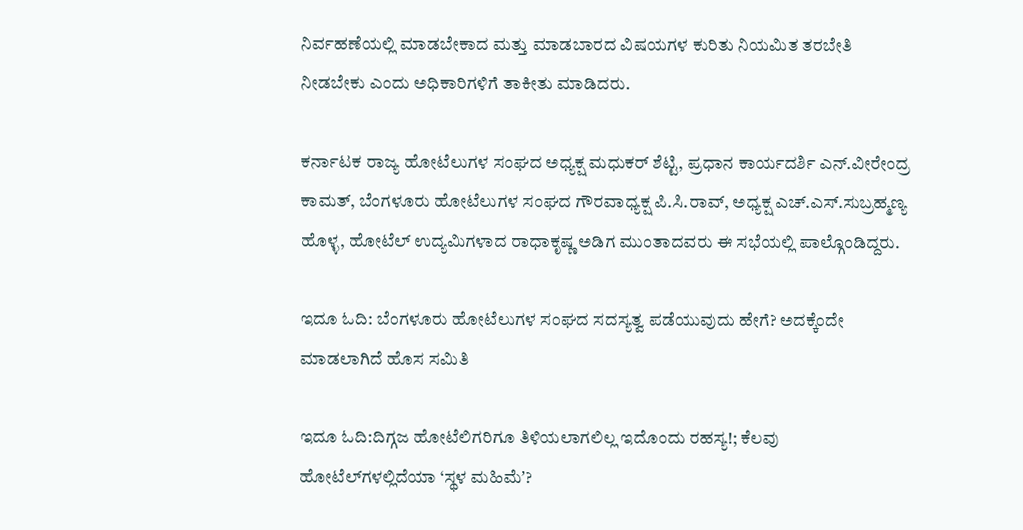ನಿರ್ವಹಣೆಯಲ್ಲಿ ಮಾಡಬೇಕಾದ ಮತ್ತು ಮಾಡಬಾರದ ವಿಷಯಗಳ ಕುರಿತು ನಿಯಮಿತ ತರಬೇತಿ ನೀಡಬೇಕು ಎಂದು ಅಧಿಕಾರಿಗಳಿಗೆ ತಾಕೀತು ಮಾಡಿದರು.

ಕರ್ನಾಟಕ ರಾಜ್ಯ ಹೋಟೆಲುಗಳ ಸಂಘದ ಅಧ್ಯಕ್ಷ ಮಧುಕರ್‌ ಶೆಟ್ಟಿ, ಪ್ರಧಾನ ಕಾರ್ಯದರ್ಶಿ ಎನ್.ವೀರೇಂದ್ರ ಕಾಮತ್‌, ಬೆಂಗಳೂರು ಹೋಟೆಲುಗಳ ಸಂಘದ ಗೌರವಾಧ್ಯಕ್ಷ ಪಿ.ಸಿ.ರಾವ್, ಅಧ್ಯಕ್ಷ ಎಚ್‌.ಎಸ್.ಸುಬ್ರಹ್ಮಣ್ಯ ಹೊಳ್ಳ, ಹೋಟೆಲ್‌ ಉದ್ಯಮಿಗಳಾದ ರಾಧಾಕೃಷ್ಣ ಅಡಿಗ ಮುಂತಾದವರು ಈ ಸಭೆಯಲ್ಲಿ ಪಾಲ್ಗೊಂಡಿದ್ದರು.

ಇದೂ ಓದಿ: ಬೆಂಗಳೂರು ಹೋಟೆಲುಗಳ ಸಂಘದ ಸದಸ್ಯತ್ವ ಪಡೆಯುವುದು ಹೇಗೆ? ಅದಕ್ಕೆಂದೇ ಮಾಡಲಾಗಿದೆ ಹೊಸ ಸಮಿತಿ

ಇದೂ ಓದಿ:ದಿಗ್ಗಜ ಹೋಟೆಲಿಗರಿಗೂ ತಿಳಿಯಲಾಗಲಿಲ್ಲ ಇದೊಂದು ರಹಸ್ಯ!; ಕೆಲವು ಹೋಟೆಲ್‌ಗಳಲ್ಲಿದೆಯಾ ‘ಸ್ಥಳ ಮಹಿಮೆʼ?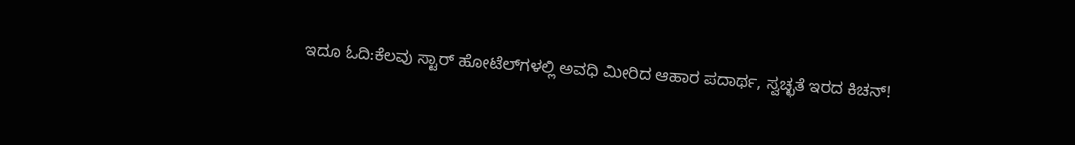ಇದೂ ಓದಿ:ಕೆಲವು ಸ್ಟಾರ್‌ ಹೋಟೆಲ್‌ಗಳಲ್ಲಿ ಅವಧಿ ಮೀರಿದ ಆಹಾರ ಪದಾರ್ಥ, ಸ್ವಚ್ಛತೆ ಇರದ ಕಿಚನ್!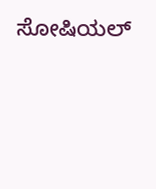ಸೋಷಿಯಲ್‌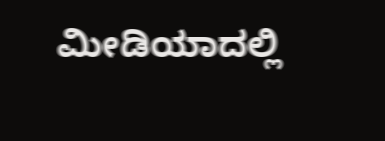ಮೀಡಿಯಾದಲ್ಲಿ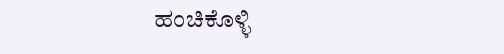ಹಂಚಿಕೊಳ್ಳಿ